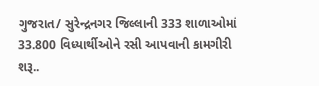ગુજરાત/ સુરેન્દ્રનગર જિલ્લાની 333 શાળાઓમાં 33.800 વિધ્યાર્થીઓને રસી આપવાની કામગીરી શરૂ..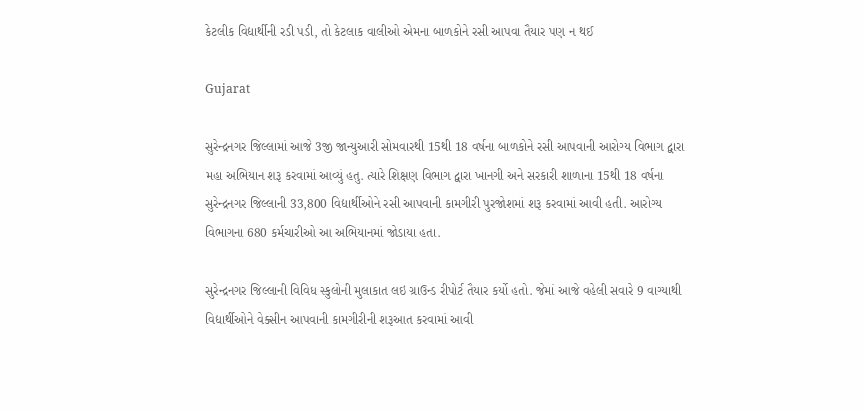કેટલીક વિદ્યાર્થીની રડી પડી, તો કેટલાક વાલીઓ એમના બાળકોને રસી આપવા તૈયાર પણ ન થઈ

Gujarat

સુરેન્દ્રનગર જિલ્લામાં આજે 3જી જાન્યુઆરી સોમવારથી 15થી 18 વર્ષના બાળકોને રસી આપવાની આરોગ્ય વિભાગ દ્વારા મહા અભિયાન શરૂ કરવામાં આવ્યું હતુ. ત્યારે શિક્ષણ વિભાગ દ્વારા ખાનગી અને સરકારી શાળાના 15થી 18 વર્ષના સુરેન્દ્રનગર જિલ્લાની 33,800 વિદ્યાર્થીઓને રસી આપવાની કામગીરી પુરજોશમાં શરૂ કરવામાં આવી હતી. આરોગ્ય વિભાગના 680 કર્મચારીઓ આ અભિયાનમાં જોડાયા હતા.

સુરેન્દ્રનગર જિલ્લાની વિવિધ સ્કુલોની મુલાકાત લઇ ગ્રાઉન્ડ રીપોર્ટ તૈયાર કર્યો હતો. જેમાં આજે વહેલી સવારે 9 વાગ્યાથી વિદ્યાર્થીઓને વેક્સીન આપવાની કામગીરીની શરૂઆત કરવામાં આવી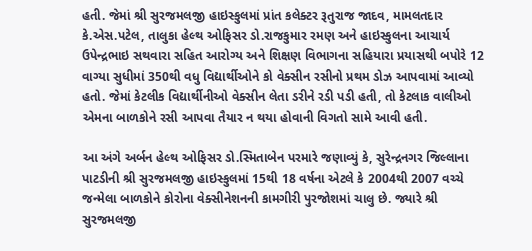હતી. જેમાં શ્રી સુરજમલજી હાઇસ્કુલમાં પ્રાંત કલેક્ટર રૂતુરાજ જાદવ, મામલતદાર કે.એસ.પટેલ, તાલુકા હેલ્થ ઓફિસર ડો.રાજકુમાર રમણ અને હાઇસ્કુલના આચાર્ય ઉપેન્દ્રભાઇ સથવારા સહિત આરોગ્ય અને શિક્ષણ વિભાગના સહિયારા પ્રયાસથી બપોરે 12 વાગ્યા સુધીમાં 350થી વધુ વિદ્યાર્થીઓને કો વેક્સીન રસીનો પ્રથમ ડોઝ આપવામાં આવ્યો હતો. જેમાં કેટલીક વિદ્યાર્થીનીઓ વેક્સીન લેતા ડરીને રડી પડી હતી, તો કેટલાક વાલીઓ એમના બાળકોને રસી આપવા તૈયાર ન થયા હોવાની વિગતો સામે આવી હતી.

આ અંગે અર્બન હેલ્થ ઓફિસર ડો.સ્મિતાબેન પરમારે જણાવ્યું કે, સુરેન્દ્રનગર જિલ્લાના પાટડીની શ્રી સુરજમલજી હાઇસ્કુલમાં 15થી 18 વર્ષના એટલે કે 2004થી 2007 વચ્ચે જન્મેલા બાળકોને કોરોના વેક્સીનેશનની કામગીરી પુરજોશમાં ચાલુ છે. જ્યારે શ્રી સુરજમલજી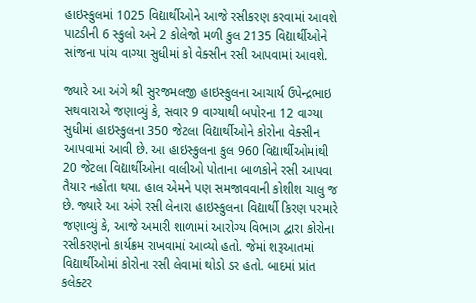હાઇસ્કુલમાં 1025 વિદ્યાર્થીઓને આજે રસીકરણ કરવામાં આવશે પાટડીની 6 સ્કુલો અને 2 કોલેજો મળી કુલ 2135 વિદ્યાર્થીઓને સાંજના પાંચ વાગ્યા સુધીમાં કો વેક્સીન રસી આપવામાં આવશે.

જ્યારે આ અંગે શ્રી સુરજમલજી હાઇસ્કુલના આચાર્ય ઉપેન્દ્રભાઇ સથવારાએ જણાવ્યું કે, સવાર 9 વાગ્યાથી બપોરના 12 વાગ્યા સુધીમાં હાઇસ્કુલના 350 જેટલા વિદ્યાર્થીઓને કોરોના વેક્સીન આપવામાં આવી છે. આ હાઇસ્કુલના કુલ 960 વિદ્યાર્થીઓમાંથી 20 જેટલા વિદ્યાર્થીઓના વાલીઓ પોતાના બાળકોને રસી આપવા તૈયાર નહોંતા થયા. હાલ એમને પણ સમજાવવાની કોશીશ ચાલુ જ છે. જ્યારે આ અંગે રસી લેનારા હાઇસ્કુલના વિદ્યાર્થી કિરણ પરમારે જણાવ્યું કે, આજે અમારી શાળામાં આરોગ્ય વિભાગ દ્વારા કોરોના રસીકરણનો કાર્યક્રમ રાખવામાં આવ્યો હતો. જેમાં શરૂઆતમાં વિદ્યાર્થીઓમાં કોરોના રસી લેવામાં થોડો ડર હતો. બાદમ‍ાં પ્રાંત કલેક્ટર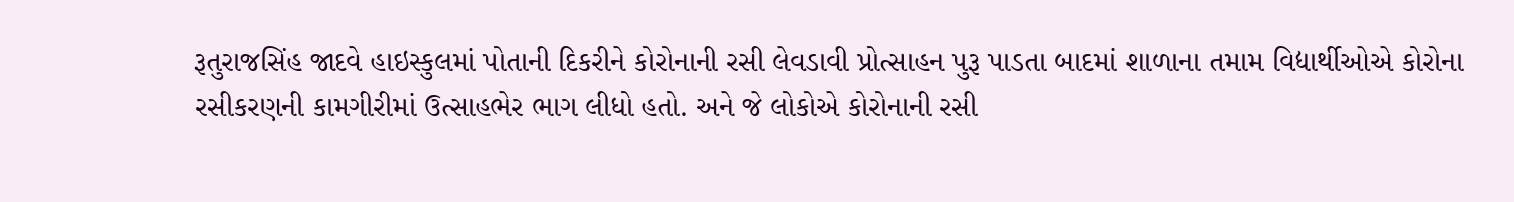રૂતુરાજસિંહ જાદવે હાઇસ્કુલમાં પોતાની દિકરીને કોરોનાની રસી લેવડાવી પ્રોત્સાહન પુરૂ પાડતા બાદમાં શાળ‍‍ાન‍ા તમામ વિદ્યાર્થીઓએ કોરોન‍‍ા રસીકરણની ક‍ામગીરીમાં ઉત્સાહભેર ભ‍ાગ લીધો હતો. અને જે લોકોએ કોરોનાની રસી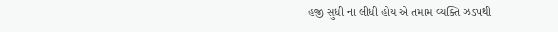હજી સુધી ન‍‍ા લીધી હોય એ તમામ વ્યક્તિ ઝડપથી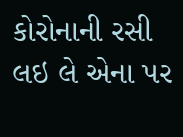કોરોનાની રસી લઇ લે એન‍‍ા પર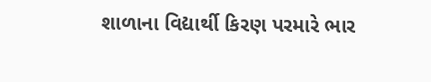શ‍ાળાન‍‍ા વિદ્યાર્થી કિરણ પરમારે ભાર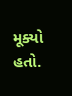મૂક્યો હતો.